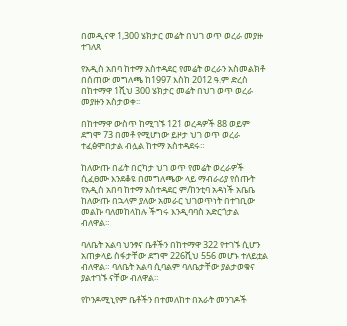በመዲናዋ 1,300 ሄክታር መሬት በህገ ወጥ ወረራ መያዙ ተገለጸ

የአዲስ አበባ ከተማ አስተዳደር የመሬት ወረራን አስመልክቶ በሰጠው መግለጫ ከ1997 እስከ 2012 ዓ.ም ድረስ በከተማዋ 1ሺህ 300 ሄክታር መሬት በህገ ወጥ ወረራ መያዙን አስታወቀ፡፡

በከተማዋ ውስጥ ከሚገኙ 121 ወረዳዎች 88 ወይም ደግሞ 73 በመቶ የሚሆነው ይዞታ ህገ ወጥ ወረራ ተፈፅሞበታል ብሏል ከተማ አስተዳደሩ።

ከለውጡ በፊት በርካታ ህገ ወጥ የመሬት ወረራዎች ሲፈፀሙ እንደቆዩ በመግለጫው ላይ ማብራሪያ የሰጡት የአዲስ አበባ ከተማ አስተዳደር ም/ከንቲባ አዳነች አቤቤ ከለውጡ በኋላም ያለው አመራር ህገወጥነት በተገቢው መልኩ ባለመከላከሉ ችግሩ እንዲባባስ አድርጎታል ብለዋል።

ባለቤት አልባ ህንፃና ቤቶችን በከተማዋ 322 የተገኙ ሲሆን አጠቃላይ ስፋታቸው ደግሞ 226ሺህ 556 መሆኑ ተለይቷል ብለዋል። ባለቤት አልባ ሲባልም ባለቤታቸው ያልታወቁና ያልተገኙ ናቸው ብለዋል።

የኮንዶሚኒየም ቤቶችን በተመለከተ በአራት መንገዶች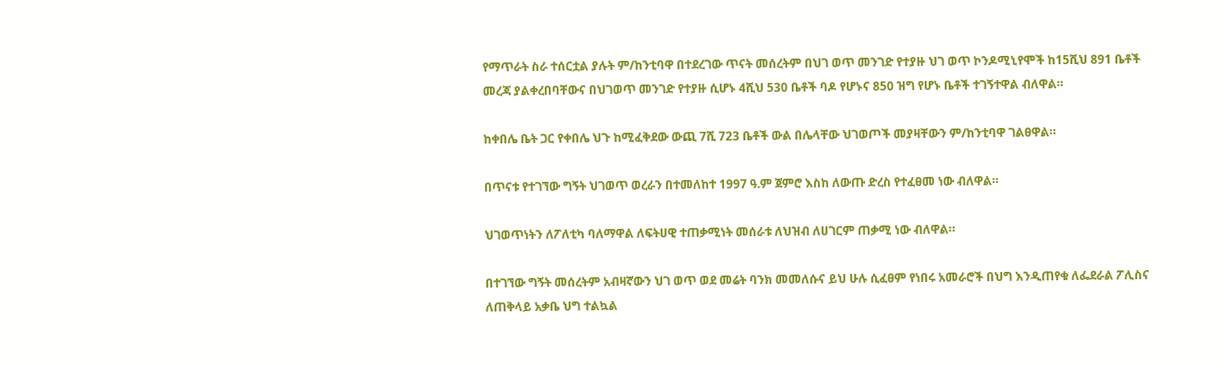የማጥራት ስራ ተሰርቷል ያሉት ም/ከንቲባዋ በተደረገው ጥናት መሰረትም በህገ ወጥ መንገድ የተያዙ ህገ ወጥ ኮንዶሚኒየሞች ከ15ሺህ 891 ቤቶች መረጃ ያልቀረበባቸውና በህገወጥ መንገድ የተያዙ ሲሆኑ 4ሺህ 530 ቤቶች ባዶ የሆኑና 850 ዝግ የሆኑ ቤቶች ተገኝተዋል ብለዋል።

ከቀበሌ ቤት ጋር የቀበሌ ህጉ ከሚፈቅደው ውጪ 7ሺ 723 ቤቶች ውል በሌላቸው ህገወጦች መያዛቸውን ም/ከንቲባዋ ገልፀዋል።

በጥናቱ የተገኘው ግኝት ህገወጥ ወረራን በተመለከተ 1997 ዓ.ም ጀምሮ እስከ ለውጡ ድረስ የተፈፀመ ነው ብለዋል።

ህገወጥነትን ለፖለቲካ ባለማዋል ለፍትሀዊ ተጠቃሚነት መሰራቱ ለህዝብ ለሀገርም ጠቃሚ ነው ብለዋል።

በተገኘው ግኝት መሰረትም አብዛኛውን ህገ ወጥ ወደ መሬት ባንክ መመለሱና ይህ ሁሉ ሲፈፀም የነበሩ አመራሮች በህግ እንዲጠየቁ ለፌደራል ፖሊስና ለጠቅላይ አቃቤ ህግ ተልኳል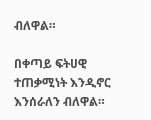ብለዋል።

በቀጣይ ፍትሀዊ ተጠቃሚነት እንዲኖር እንሰራለን ብለዋል።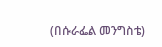(በሱራፌል መንግስቴ)